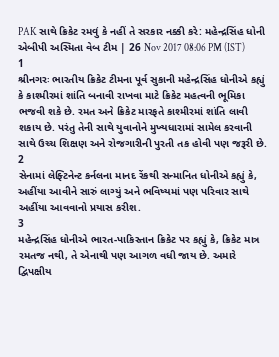PAK સાથે ક્રિકેટ રમવું કે નહીં તે સરકાર નક્કી કરે: મહેન્દ્રસિંહ ધોની
એબીપી અસ્મિતા વેબ ટીમ | 26 Nov 2017 08:06 PM (IST)
1
શ્રીનગરઃ ભારતીય ક્રિકેટ ટીમના પૂર્વ સુકાની મહેન્દ્રસિંહ ધોનીએ કહ્યું કે કાશ્મીરમાં શાંતિ બનાવી રાખવા માટે ક્રિકેટ મહત્વની ભૂમિકા ભજવી શકે છે. રમત અને ક્રિકેટ મારફતે કાશ્મીરમાં શાંતિ લાવી શકાય છે. પરંતુ તેની સાથે યુવાનોને મુખ્યધારામાં સામેલ કરવાની સાથે ઉચ્ચ શિક્ષણ અને રોજગારીની પુરતી તક હોવી પણ જરૂરી છે.
2
સેનામાં લેફ્ટિનેન્ટ કર્નલના માનદ રેંકથી સન્માનિત ધોનીએ કહ્યું કે, અહીંયા આવીને સારું લાગ્યું અને ભવિષ્યમાં પણ પરિવાર સાથે અહીંયા આવવાનો પ્રયાસ કરીશ.
3
મહેન્દ્રસિંહ ધોનીએ ભારત-પાકિસ્તાન ક્રિકેટ પર કહ્યું કે, ક્રિકેટ માત્ર રમતજ નથી, તે એનાથી પણ આગળ વધી જાય છે. અમારે દ્વિપક્ષીય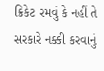ક્રિકેટ રમવું કે નહીં તે સરકારે નક્કી કરવાનું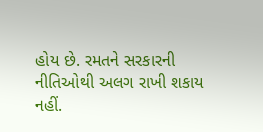હોય છે. રમતને સરકારની નીતિઓથી અલગ રાખી શકાય નહીં.